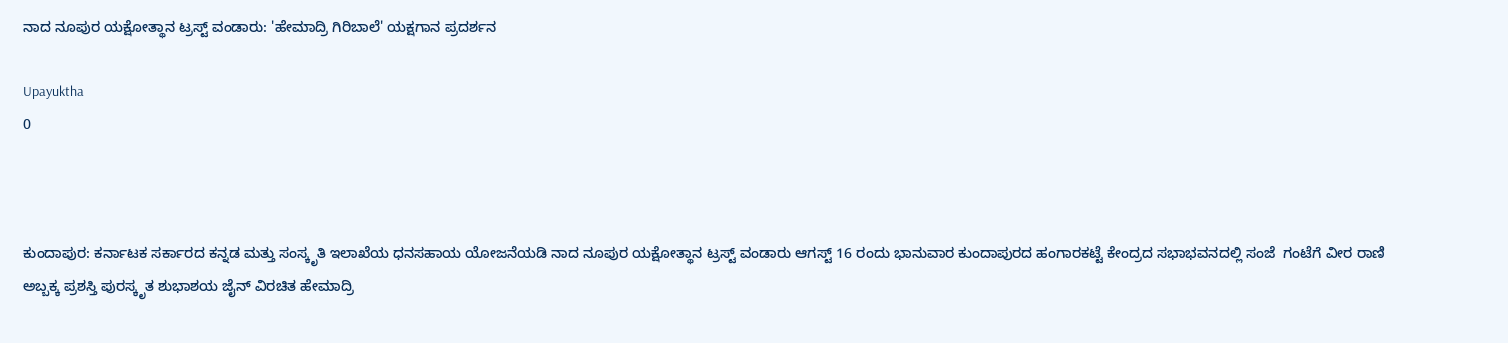ನಾದ ನೂಪುರ ಯಕ್ಷೋತ್ಥಾನ ಟ್ರಸ್ಟ್ ವಂಡಾರು: 'ಹೇಮಾದ್ರಿ ಗಿರಿಬಾಲೆ' ಯಕ್ಷಗಾನ ಪ್ರದರ್ಶನ

Upayuktha
0



ಕುಂದಾಪುರ: ಕರ್ನಾಟಕ ಸರ್ಕಾರದ ಕನ್ನಡ ಮತ್ತು ಸಂಸ್ಕೃತಿ ಇಲಾಖೆಯ ಧನಸಹಾಯ ಯೋಜನೆಯಡಿ ನಾದ ನೂಪುರ ಯಕ್ಷೋತ್ಥಾನ ಟ್ರಸ್ಟ್ ವಂಡಾರು ಆಗಸ್ಟ್ 16 ರಂದು ಭಾನುವಾರ ಕುಂದಾಪುರದ ಹಂಗಾರಕಟ್ಟೆ ಕೇಂದ್ರದ ಸಭಾಭವನದಲ್ಲಿ ಸಂಜೆ  ಗಂಟೆಗೆ ವೀರ ರಾಣಿ ಅಬ್ಬಕ್ಕ ಪ್ರಶಸ್ತಿ ಪುರಸ್ಕೃತ ಶುಭಾಶಯ ಜೈನ್ ವಿರಚಿತ ಹೇಮಾದ್ರಿ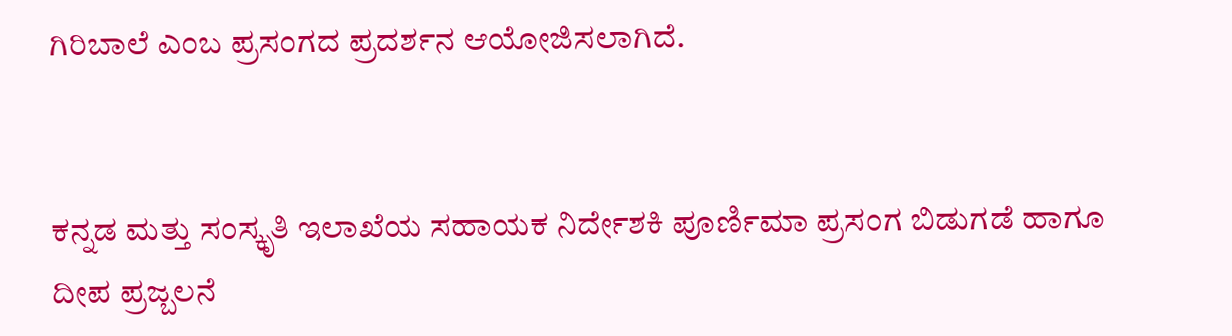ಗಿರಿಬಾಲೆ ಎಂಬ ಪ್ರಸಂಗದ ಪ್ರದರ್ಶನ ಆಯೋಜಿಸಲಾಗಿದೆ.


ಕನ್ನಡ ಮತ್ತು ಸಂಸ್ಕೃತಿ ಇಲಾಖೆಯ ಸಹಾಯಕ ನಿರ್ದೇಶಕಿ ಪೂರ್ಣಿಮಾ ಪ್ರಸಂಗ ಬಿಡುಗಡೆ ಹಾಗೂ ದೀಪ ಪ್ರಜ್ಬಲನೆ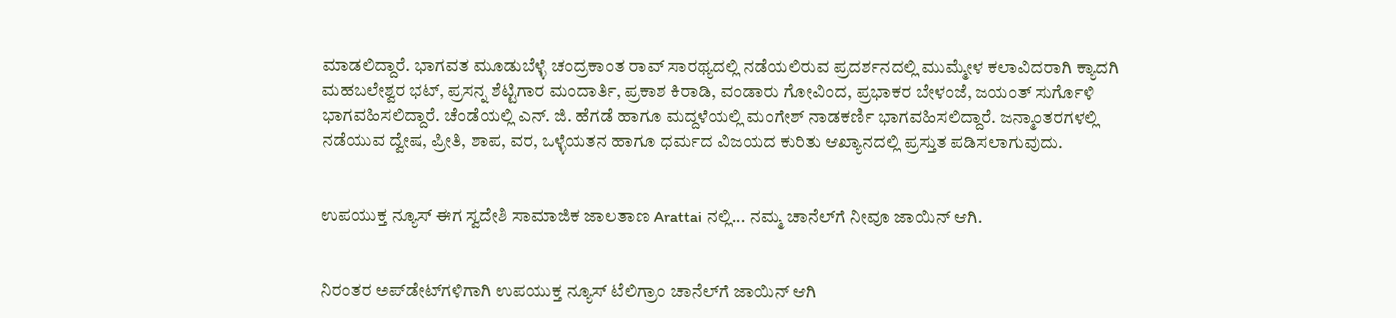ಮಾಡಲಿದ್ದಾರೆ. ಭಾಗವತ ಮೂಡುಬೆಳ್ಳೆ ಚಂದ್ರಕಾಂತ ರಾವ್ ಸಾರಥ್ಯದಲ್ಲಿ ನಡೆಯಲಿರುವ ಪ್ರದರ್ಶನದಲ್ಲಿ ಮುಮ್ಮೇಳ ಕಲಾವಿದರಾಗಿ ಕ್ಯಾದಗಿ ಮಹಬಲೇಶ್ವರ ಭಟ್, ಪ್ರಸನ್ನ ಶೆಟ್ಟಿಗಾರ ಮಂದಾರ್ತಿ, ಪ್ರಕಾಶ ಕಿರಾಡಿ, ವಂಡಾರು ಗೋವಿಂದ, ಪ್ರಭಾಕರ ಬೇಳಂಜೆ, ಜಯಂತ್ ಸುರ್ಗೊಳಿ ಭಾಗವಹಿಸಲಿದ್ದಾರೆ. ಚೆಂಡೆಯಲ್ಲಿ ಎನ್. ಜಿ. ಹೆಗಡೆ ಹಾಗೂ ಮದ್ದಳೆಯಲ್ಲಿ ಮಂಗೇಶ್ ನಾಡಕರ್ಣಿ ಭಾಗವಹಿಸಲಿದ್ದಾರೆ. ಜನ್ಮಾಂತರಗಳಲ್ಲಿ ನಡೆಯುವ ದ್ವೇಷ, ಪ್ರೀತಿ, ಶಾಪ, ವರ, ಒಳ್ಳೆಯತನ ಹಾಗೂ ಧರ್ಮದ ವಿಜಯದ ಕುರಿತು ಆಖ್ಯಾನದಲ್ಲಿ ಪ್ರಸ್ತುತ ಪಡಿಸಲಾಗುವುದು.


ಉಪಯುಕ್ತ ನ್ಯೂಸ್ ಈಗ ಸ್ವದೇಶಿ ಸಾಮಾಜಿಕ ಜಾಲತಾಣ Arattai ನಲ್ಲಿ... ನಮ್ಮ ಚಾನೆಲ್‌ಗೆ ನೀವೂ ಜಾಯಿನ್ ಆಗಿ.


ನಿರಂತರ ಅಪ್‌ಡೇಟ್‌ಗಳಿಗಾಗಿ ಉಪಯುಕ್ತ ನ್ಯೂಸ್‌ ಟೆಲಿಗ್ರಾಂ ಚಾನೆಲ್‌ಗೆ ಜಾಯಿನ್‌ ಆಗಿ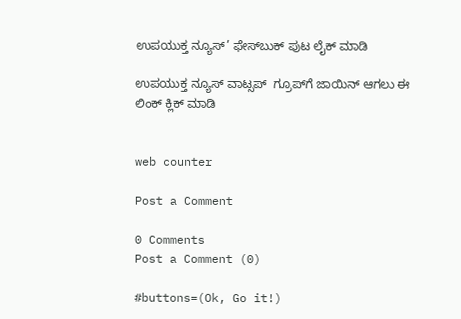ಉಪಯುಕ್ತ ನ್ಯೂಸ್‌’ ಫೇಸ್‌ಬುಕ್ ಪುಟ ಲೈಕ್ ಮಾಡಿ

ಉಪಯುಕ್ತ ನ್ಯೂಸ್‌ ವಾಟ್ಸಪ್‌  ಗ್ರೂಪ್‌ಗೆ ಜಾಯಿನ್ ಆಗಲು ಈ ಲಿಂಕ್ ಕ್ಲಿಕ್ ಮಾಡಿ


web counter

Post a Comment

0 Comments
Post a Comment (0)

#buttons=(Ok, Go it!)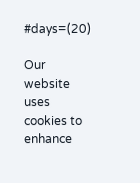#days=(20)

Our website uses cookies to enhance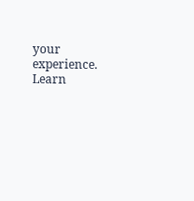your experience. Learn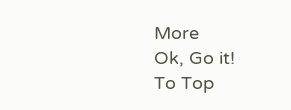More
Ok, Go it!
To Top